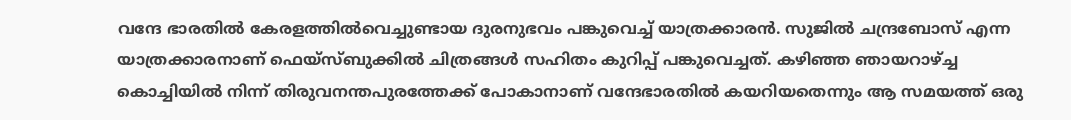വന്ദേ ഭാരതിൽ കേരളത്തിൽവെച്ചുണ്ടായ ദുരനുഭവം പങ്കുവെച്ച് യാത്രക്കാരൻ. സുജിൽ ചന്ദ്രബോസ് എന്ന യാത്രക്കാരനാണ് ഫെയ്സ്ബുക്കിൽ ചിത്രങ്ങൾ സഹിതം കുറിപ്പ് പങ്കുവെച്ചത്. കഴിഞ്ഞ ഞായറാഴ്ച്ച കൊച്ചിയിൽ നിന്ന് തിരുവനന്തപുരത്തേക്ക് പോകാനാണ് വന്ദേഭാരതിൽ കയറിയതെന്നും ആ സമയത്ത് ഒരു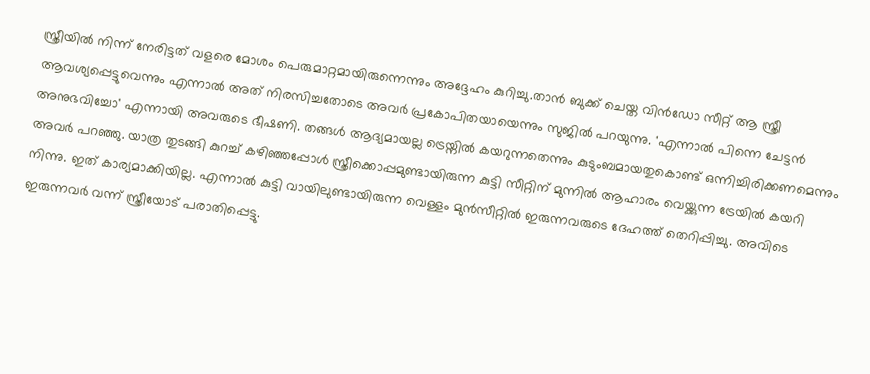സ്ത്രീയിൽ നിന്ന് നേരിട്ടത് വളരെ മോശം പെരുമാറ്റമായിരുന്നെന്നും അദ്ദേഹം കുറിച്ചു.താൻ ബുക്ക് ചെയ്ത വിൻഡോ സീറ്റ് ആ സ്ത്രീ ആവശ്യപ്പെട്ടുവെന്നും എന്നാൽ അത് നിരസിച്ചതോടെ അവർ പ്രകോപിതയായെന്നും സുജിൽ പറയുന്നു. 'എന്നാൽ പിന്നെ ചേട്ടൻ അനുഭവിച്ചോ' എന്നായി അവരുടെ ഭീഷണി. തങ്ങൾ ആദ്യമായല്ല ട്രെയ്നിൽ കയറുന്നതെന്നും കുടുംബമായതുകൊണ്ട് ഒന്നിച്ചിരിക്കണമെന്നും അവർ പറഞ്ഞു. യാത്ര തുടങ്ങി കുറച്ച് കഴിഞ്ഞപ്പോൾ സ്ത്രീക്കൊപ്പമുണ്ടായിരുന്ന കുട്ടി സീറ്റിന് മുന്നിൽ ആഹാരം വെയ്ക്കുന്ന ട്രേയിൽ കയറി നിന്നു. ഇത് കാര്യമാക്കിയില്ല. എന്നാൽ കുട്ടി വായിലുണ്ടായിരുന്ന വെള്ളം മുൻസീറ്റിൽ ഇരുന്നവരുടെ ദേഹത്ത് തെറിപ്പിച്ചു. അവിടെ ഇരുന്നവർ വന്ന് സ്ത്രീയോട് പരാതിപ്പെട്ടു.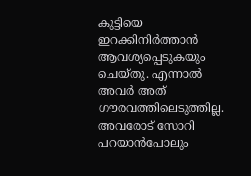കുട്ടിയെ ഇറക്കിനിർത്താൻ ആവശ്യപ്പെടുകയും ചെയ്തു. എന്നാൽ അവർ അത് ഗൗരവത്തിലെടുത്തില്ല. അവരോട് സോറി പറയാൻപോലും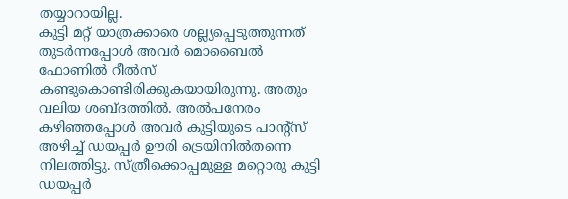തയ്യാറായില്ല.
കുട്ടി മറ്റ് യാത്രക്കാരെ ശല്ല്യപ്പെടുത്തുന്നത് തുടർന്നപ്പോൾ അവർ മൊബൈൽ ഫോണിൽ റീൽസ് കണ്ടുകൊണ്ടിരിക്കുകയായിരുന്നു. അതും വലിയ ശബ്ദത്തിൽ. അൽപനേരം കഴിഞ്ഞപ്പോൾ അവർ കുട്ടിയുടെ പാന്റ്സ് അഴിച്ച് ഡയപ്പർ ഊരി ട്രെയിനിൽതന്നെ നിലത്തിട്ടു. സ്ത്രീക്കൊപ്പമുള്ള മറ്റൊരു കുട്ടി ഡയപ്പർ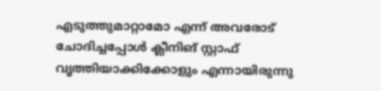എടുത്തുമാറ്റാമോ എന്ന് അവരോട് ചോദിച്ചപ്പോൾ ക്ലീനിങ് സ്റ്റാഫ് വൃത്തിയാക്കിക്കോളും എന്നായിരുന്നു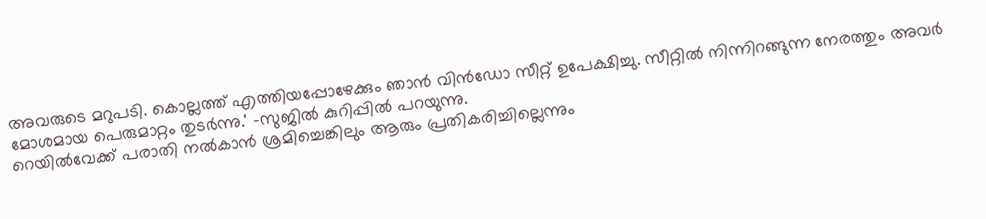അവരുടെ മറുപടി. കൊല്ലത്ത് എത്തിയപ്പോഴേക്കും ഞാൻ വിൻഡോ സീറ്റ് ഉപേക്ഷിച്ചു. സീറ്റിൽ നിന്നിറങ്ങുന്ന നേരത്തും അവർ മോശമായ പെരുമാറ്റം തുടർന്നു.' -സുജിൽ കുറിപ്പിൽ പറയുന്നു.
റെയിൽവേക്ക് പരാതി നൽകാൻ ശ്രമിച്ചെങ്കിലും ആരും പ്രതികരിച്ചില്ലെന്നും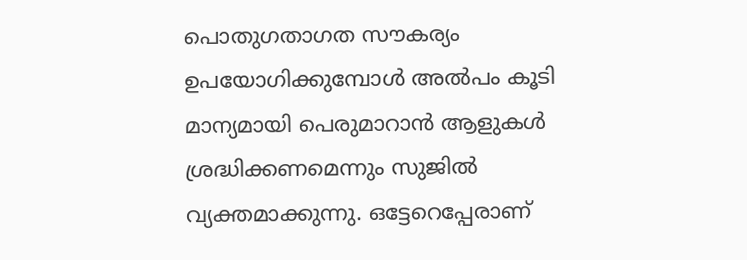പൊതുഗതാഗത സൗകര്യം ഉപയോഗിക്കുമ്പോൾ അൽപം കൂടി മാന്യമായി പെരുമാറാൻ ആളുകൾ ശ്രദ്ധിക്കണമെന്നും സുജിൽ വ്യക്തമാക്കുന്നു. ഒട്ടേറെപ്പേരാണ്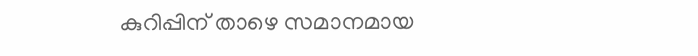കുറിപ്പിന് താഴെ സമാനമായ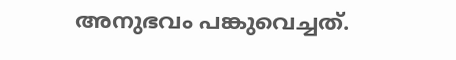അനുഭവം പങ്കുവെച്ചത്.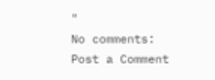"
No comments:
Post a Comment